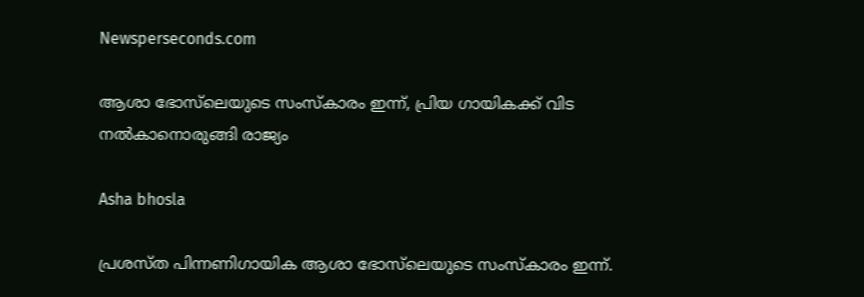Newsperseconds.com

ആശാ ഭോസ്‌ലെയുടെ സംസ്‌കാരം ഇന്ന്, പ്രിയ ഗായികക്ക് വിട നല്‍കാനൊരുങ്ങി രാജ്യം

Asha bhosla

പ്രശസ്ത പിന്നണിഗായിക ആശാ ഭോസ്‌ലെയുടെ സംസ്‌കാരം ഇന്ന്.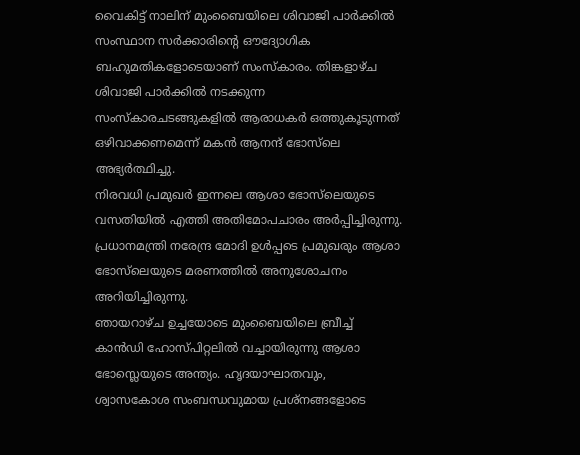വൈകിട്ട് നാലിന് മുംബൈയിലെ ശിവാജി പാര്‍ക്കില്‍ സംസ്ഥാന സര്‍ക്കാരിന്റെ ഔദ്യോഗിക ബഹുമതികളോടെയാണ് സംസ്‌കാരം. തിങ്കളാഴ്ച ശിവാജി പാർക്കിൽ നടക്കുന്ന സംസ്കാരചടങ്ങുകളിൽ ആരാധകർ ഒത്തുകൂടുന്നത് ഒഴിവാക്കണമെന്ന് മകൻ ആനന്ദ് ഭോസ്‌ലെ അഭ്യർത്ഥിച്ചു.
നിരവധി പ്രമുഖര്‍ ഇന്നലെ ആശാ ഭോസ്‌ലെയുടെ വസതിയില്‍ എത്തി അതിമോപചാരം അര്‍പ്പിച്ചിരുന്നു. പ്രധാനമന്ത്രി നരേന്ദ്ര മോദി ഉള്‍പ്പടെ പ്രമുഖരും ആശാ ഭോസ്‌ലെയുടെ മരണത്തില്‍ അനുശോചനം അറിയിച്ചിരുന്നു.
ഞായറാഴ്ച ഉച്ചയോടെ മുംബൈയിലെ ബ്രീച്ച് കാന്‍ഡി ഹോസ്പിറ്റലില്‍ വച്ചായിരുന്നു ആശാ ഭോസ്ലെയുടെ അന്ത്യം. ഹൃദയാഘാതവും, ശ്വാസകോശ സംബന്ധവുമായ പ്രശ്‌നങ്ങളോടെ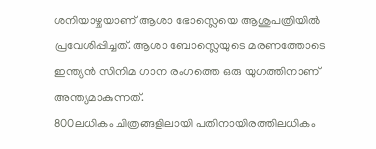ശനിയാഴ്ചയാണ് ആശാ ഭോസ്ലെയെ ആശുപത്രിയില്‍ പ്രവേശിപ്പിച്ചത്. ആശാ ബോസ്ലെയുടെ മരണത്തോടെ ഇന്ത്യന്‍ സിനിമ ഗാന രംഗത്തെ ഒരു യുഗത്തിനാണ് അന്ത്യമാകുന്നത്.
800ലധികം ചിത്രങ്ങളിലായി പതിനായിരത്തിലധികം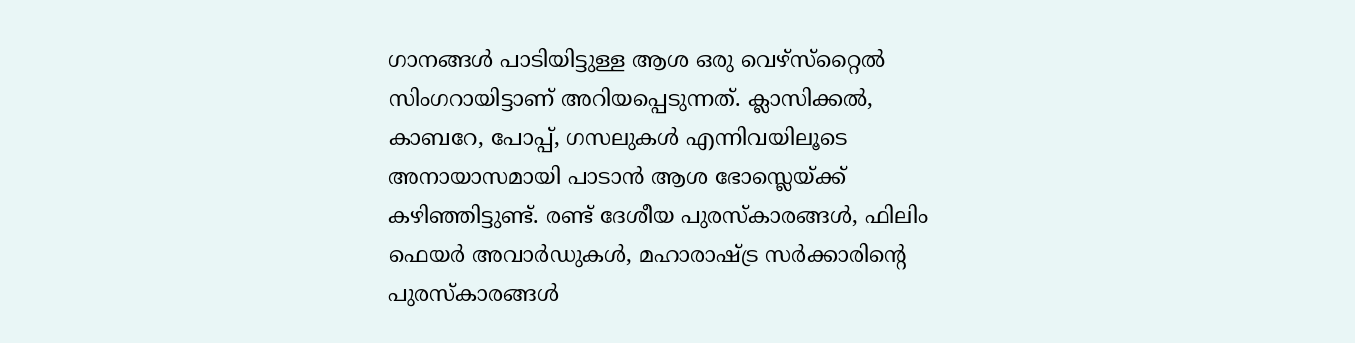ഗാനങ്ങള്‍ പാടിയിട്ടുള്ള ആശ ഒരു വെഴ്‌സ്‌റ്റൈല്‍ സിംഗറായിട്ടാണ് അറിയപ്പെടുന്നത്. ക്ലാസിക്കല്‍, കാബറേ, പോപ്പ്, ഗസലുകള്‍ എന്നിവയിലൂടെ അനായാസമായി പാടാന്‍ ആശ ഭോസ്ലെയ്ക്ക് കഴിഞ്ഞിട്ടുണ്ട്. രണ്ട് ദേശീയ പുരസ്‌കാരങ്ങള്‍, ഫിലിം ഫെയര്‍ അവാര്‍ഡുകള്‍, മഹാരാഷ്ട്ര സര്‍ക്കാരിന്റെ പുരസ്‌കാരങ്ങള്‍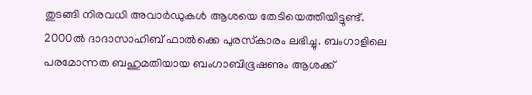തുടങ്ങി നിരവധി അവാര്‍ഡുകള്‍ ആശയെ തേടിയെത്തിയിട്ടുണ്ട്. 2000ല്‍ ദാദാസാഹിബ് ഫാല്‍ക്കെ പുരസ്‌കാരം ലഭിച്ചു. ബംഗാളിലെ പരമോന്നത ബഹുമതിയായ ബംഗാബിഭൂഷണും ആശക്ക്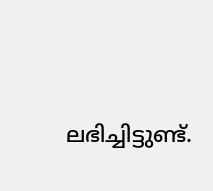ലഭിച്ചിട്ടുണ്ട്.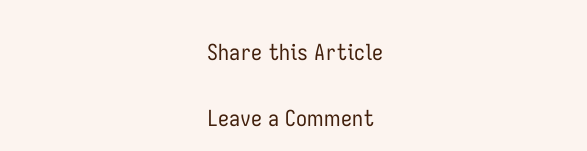Share this Article

Leave a Comment